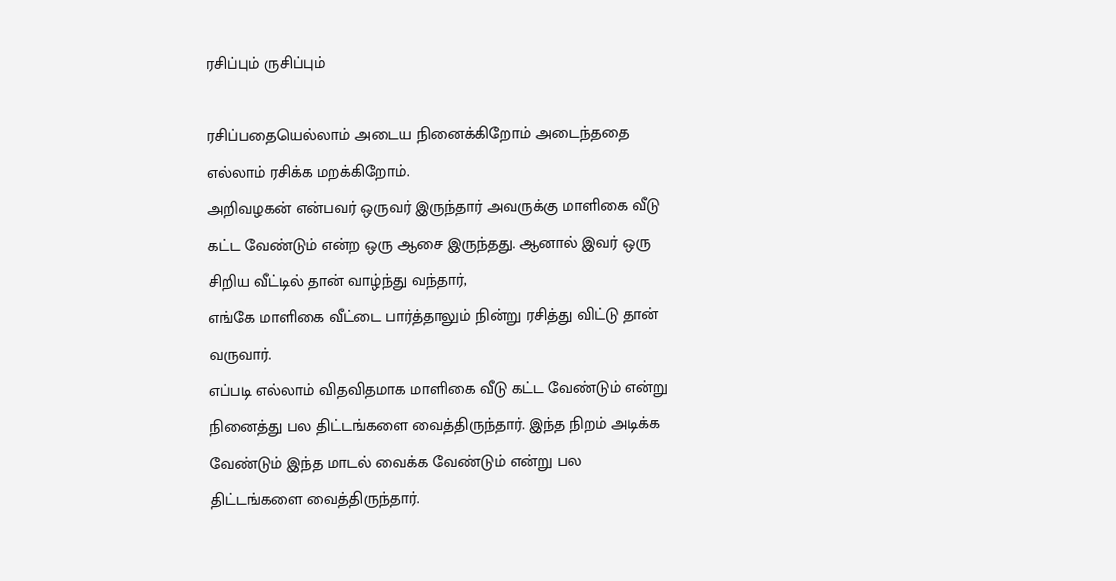ரசிப்பும் ருசிப்பும்

ரசிப்பதையெல்லாம் அடைய நினைக்கிறோம் அடைந்ததை எல்லாம் ரசிக்க மறக்கிறோம்.
அறிவழகன் என்பவர் ஒருவர் இருந்தார் அவருக்கு மாளிகை வீடு கட்ட வேண்டும் என்ற ஒரு ஆசை இருந்தது. ஆனால் இவர் ஒரு சிறிய வீட்டில் தான் வாழ்ந்து வந்தார்,
எங்கே மாளிகை வீட்டை பார்த்தாலும் நின்று ரசித்து விட்டு தான் வருவார்.
எப்படி எல்லாம் விதவிதமாக மாளிகை வீடு கட்ட வேண்டும் என்று நினைத்து பல திட்டங்களை வைத்திருந்தார். இந்த நிறம் அடிக்க வேண்டும் இந்த மாடல் வைக்க வேண்டும் என்று பல திட்டங்களை வைத்திருந்தார்.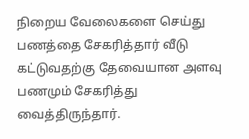நிறைய வேலைகளை செய்து பணத்தை சேகரித்தார் வீடு கட்டுவதற்கு தேவையான அளவு பணமும் சேகரித்து வைத்திருந்தார்.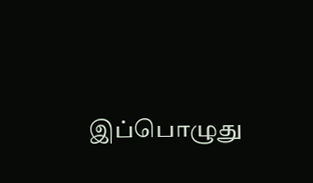இப்பொழுது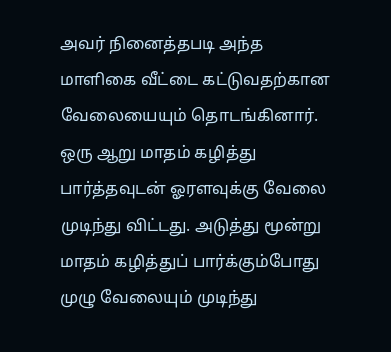அவர் நினைத்தபடி அந்த மாளிகை வீட்டை கட்டுவதற்கான வேலையையும் தொடங்கினார். ஒரு ஆறு மாதம் கழித்து பார்த்தவுடன் ஓரளவுக்கு வேலை முடிந்து விட்டது. அடுத்து மூன்று மாதம் கழித்துப் பார்க்கும்போது முழு வேலையும் முடிந்து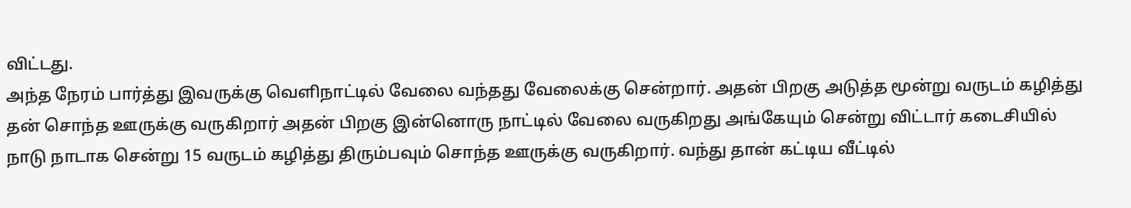விட்டது.
அந்த நேரம் பார்த்து இவருக்கு வெளிநாட்டில் வேலை வந்தது வேலைக்கு சென்றார். அதன் பிறகு அடுத்த மூன்று வருடம் கழித்து தன் சொந்த ஊருக்கு வருகிறார் அதன் பிறகு இன்னொரு நாட்டில் வேலை வருகிறது அங்கேயும் சென்று விட்டார் கடைசியில் நாடு நாடாக சென்று 15 வருடம் கழித்து திரும்பவும் சொந்த ஊருக்கு வருகிறார். வந்து தான் கட்டிய வீட்டில்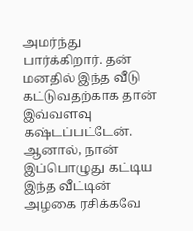அமர்ந்து பார்க்கிறார். தன் மனதில் இந்த வீடு கட்டுவதற்காக தான் இவ்வளவு கஷ்டப்பட்டேன். ஆனால், நான் இப்பொழுது கட்டிய இந்த வீட்டின் அழகை ரசிக்கவே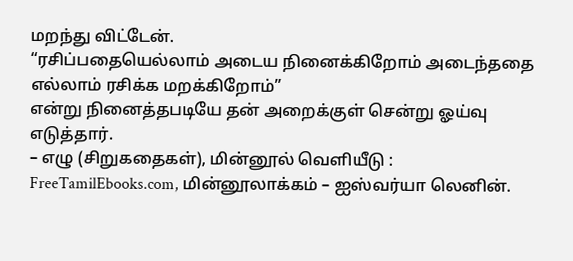மறந்து விட்டேன்.
“ரசிப்பதையெல்லாம் அடைய நினைக்கிறோம் அடைந்ததை எல்லாம் ரசிக்க மறக்கிறோம்”
என்று நினைத்தபடியே தன் அறைக்குள் சென்று ஓய்வு எடுத்தார்.
– எழு (சிறுகதைகள்), மின்னூல் வெளியீடு : FreeTamilEbooks.com, மின்னூலாக்கம் – ஐஸ்வர்யா லெனின்.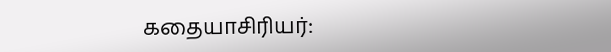கதையாசிரியர்: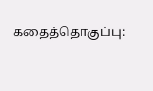கதைத்தொகுப்பு: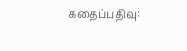கதைப்பதிவு: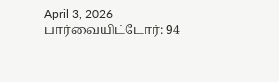April 3, 2026
பார்வையிட்டோர்: 94